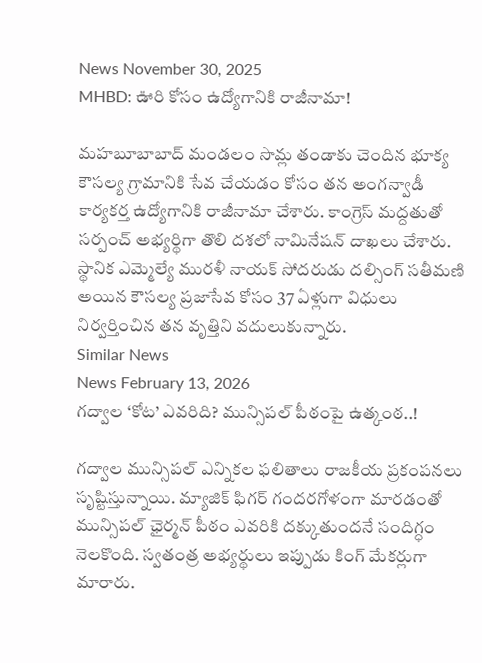News November 30, 2025
MHBD: ఊరి కోసం ఉద్యోగానికి రాజీనామా!

మహబూబాబాద్ మండలం సొమ్ల తండాకు చెందిన భూక్య కౌసల్య గ్రామానికి సేవ చేయడం కోసం తన అంగన్వాడీ కార్యకర్త ఉద్యోగానికి రాజీనామా చేశారు. కాంగ్రెస్ మద్దతుతో సర్పంచ్ అభ్యర్థిగా తొలి దశలో నామినేషన్ దాఖలు చేశారు. స్థానిక ఎమ్మెల్యే మురళీ నాయక్ సోదరుడు దల్సింగ్ సతీమణి అయిన కౌసల్య ప్రజాసేవ కోసం 37 ఏళ్లుగా విధులు నిర్వర్తించిన తన వృత్తిని వదులుకున్నారు.
Similar News
News February 13, 2026
గద్వాల ‘కోట’ ఎవరిది? మున్సిపల్ పీఠంపై ఉత్కంఠ..!

గద్వాల మున్సిపల్ ఎన్నికల ఫలితాలు రాజకీయ ప్రకంపనలు సృష్టిస్తున్నాయి. మ్యాజిక్ ఫిగర్ గందరగోళంగా మారడంతో మున్సిపల్ ఛైర్మన్ పీఠం ఎవరికి దక్కుతుందనే సందిగ్ధం నెలకొంది. స్వతంత్ర అభ్యర్థులు ఇప్పుడు కింగ్ మేకర్లుగా మారారు.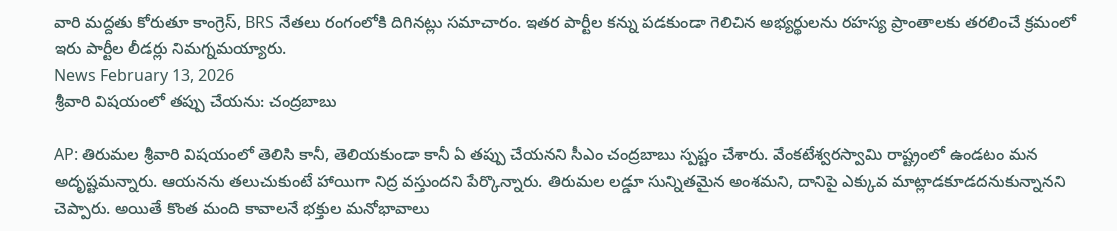వారి మద్దతు కోరుతూ కాంగ్రెస్, BRS నేతలు రంగంలోకి దిగినట్లు సమాచారం. ఇతర పార్టీల కన్ను పడకుండా గెలిచిన అభ్యర్థులను రహస్య ప్రాంతాలకు తరలించే క్రమంలో ఇరు పార్టీల లీడర్లు నిమగ్నమయ్యారు.
News February 13, 2026
శ్రీవారి విషయంలో తప్పు చేయను: చంద్రబాబు

AP: తిరుమల శ్రీవారి విషయంలో తెలిసి కానీ, తెలియకుండా కానీ ఏ తప్పు చేయనని సీఎం చంద్రబాబు స్పష్టం చేశారు. వేంకటేశ్వరస్వామి రాష్ట్రంలో ఉండటం మన అదృష్టమన్నారు. ఆయనను తలుచుకుంటే హాయిగా నిద్ర వస్తుందని పేర్కొన్నారు. తిరుమల లడ్డూ సున్నితమైన అంశమని, దానిపై ఎక్కువ మాట్లాడకూడదనుకున్నానని చెప్పారు. అయితే కొంత మంది కావాలనే భక్తుల మనోభావాలు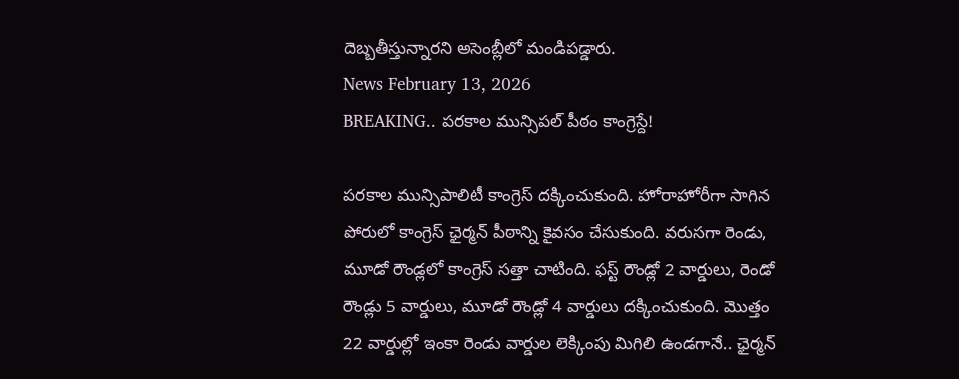దెబ్బతీస్తున్నారని అసెంబ్లీలో మండిపడ్డారు.
News February 13, 2026
BREAKING.. పరకాల మున్సిపల్ పీఠం కాంగ్రెస్దే!

పరకాల మున్సిపాలిటీ కాంగ్రెస్ దక్కించుకుంది. హోరాహోరీగా సాగిన పోరులో కాంగ్రెస్ ఛైర్మన్ పీఠాన్ని కైవసం చేసుకుంది. వరుసగా రెండు, మూడో రౌండ్లలో కాంగ్రెస్ సత్తా చాటింది. ఫస్ట్ రౌండ్లో 2 వార్డులు, రెండో రౌండ్లు 5 వార్డులు, మూడో రౌండ్లో 4 వార్డులు దక్కించుకుంది. మొత్తం 22 వార్డుల్లో ఇంకా రెండు వార్డుల లెక్కింపు మిగిలి ఉండగానే.. ఛైర్మన్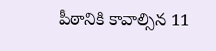పీఠానికి కావాల్సిన 11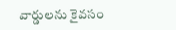వార్డులను కైవసం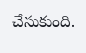చేసుకుంది.